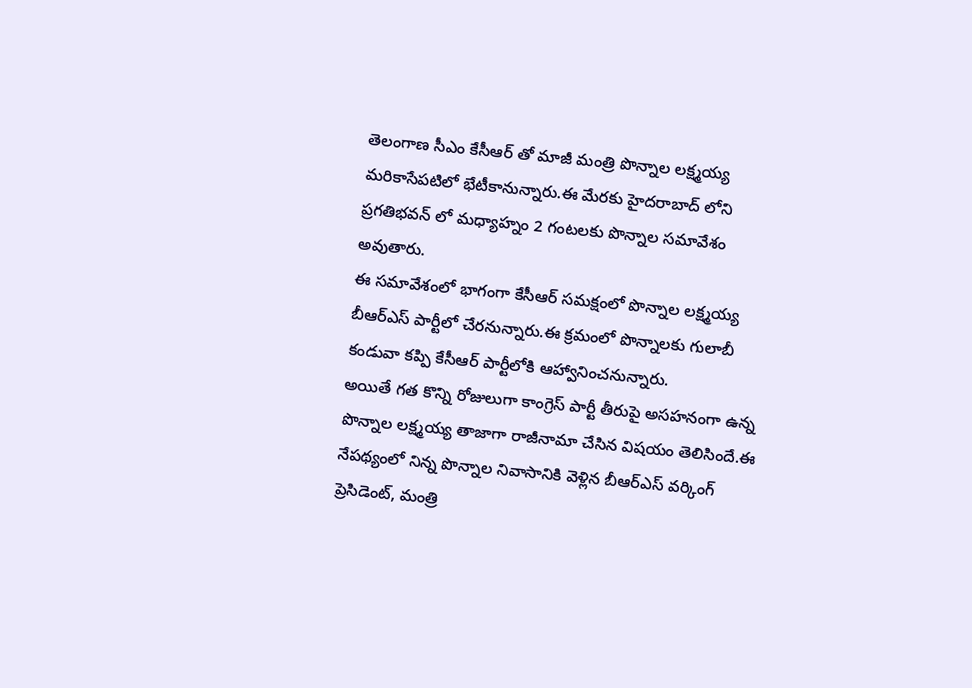తెలంగాణ సీఎం కేసీఆర్ తో మాజీ మంత్రి పొన్నాల లక్ష్మయ్య మరికాసేపటిలో భేటీకానున్నారు.ఈ మేరకు హైదరాబాద్ లోని ప్రగతిభవన్ లో మధ్యాహ్నం 2 గంటలకు పొన్నాల సమావేశం అవుతారు.
ఈ సమావేశంలో భాగంగా కేసీఆర్ సమక్షంలో పొన్నాల లక్ష్మయ్య బీఆర్ఎస్ పార్టీలో చేరనున్నారు.ఈ క్రమంలో పొన్నాలకు గులాబీ కండువా కప్పి కేసీఆర్ పార్టీలోకి ఆహ్వానించనున్నారు.
అయితే గత కొన్ని రోజులుగా కాంగ్రెస్ పార్టీ తీరుపై అసహనంగా ఉన్న పొన్నాల లక్ష్మయ్య తాజాగా రాజీనామా చేసిన విషయం తెలిసిందే.ఈ నేపథ్యంలో నిన్న పొన్నాల నివాసానికి వెళ్లిన బీఆర్ఎస్ వర్కింగ్ ప్రెసిడెంట్, మంత్రి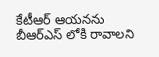కేటీఆర్ ఆయనను బీఆర్ఎస్ లోకి రావాలని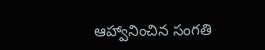ఆహ్వానించిన సంగతి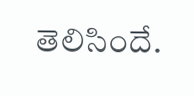తెలిసిందే.